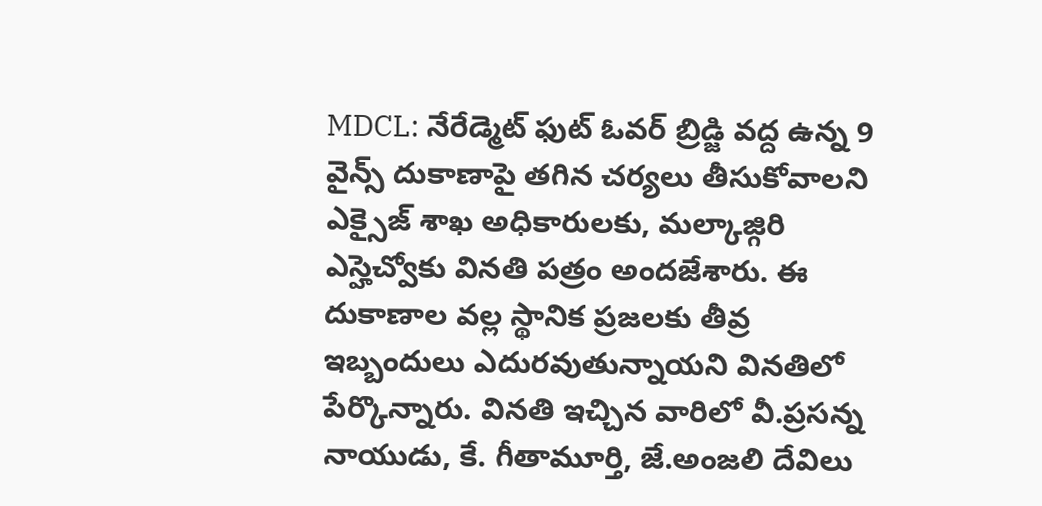MDCL: నేరేడ్మెట్ ఫుట్ ఓవర్ బ్రిడ్జి వద్ద ఉన్న 9 వైన్స్ దుకాణాపై తగిన చర్యలు తీసుకోవాలని ఎక్సైజ్ శాఖ అధికారులకు, మల్కాజ్గిరి ఎస్హెచ్వోకు వినతి పత్రం అందజేశారు. ఈ దుకాణాల వల్ల స్థానిక ప్రజలకు తీవ్ర ఇబ్బందులు ఎదురవుతున్నాయని వినతిలో పేర్కొన్నారు. వినతి ఇచ్చిన వారిలో వీ.ప్రసన్న నాయుడు, కే. గీతామూర్తి, జే.అంజలి దేవిలు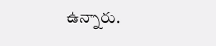ఉన్నారు.